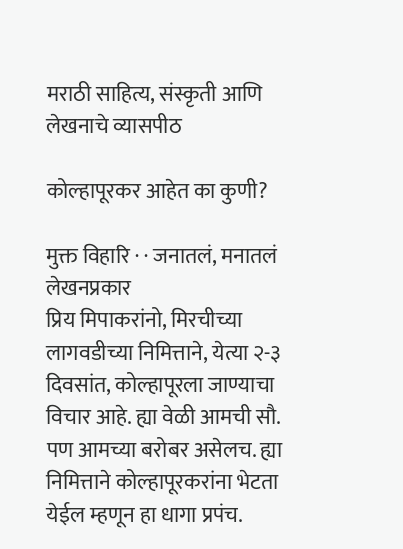मराठी साहित्य, संस्कृती आणि लेखनाचे व्यासपीठ

कोल्हापूरकर आहेत का कुणी?

मुक्त विहारि · · जनातलं, मनातलं
लेखनप्रकार
प्रिय मिपाकरांनो, मिरचीच्या लागवडीच्या निमित्ताने, येत्या २-३ दिवसांत, कोल्हापूरला जाण्याचा विचार आहे. ह्या वेळी आमची सौ. पण आमच्या बरोबर असेलच. ह्या निमित्ताने कोल्हापूरकरांना भेटता येईल म्हणून हा धागा प्रपंच.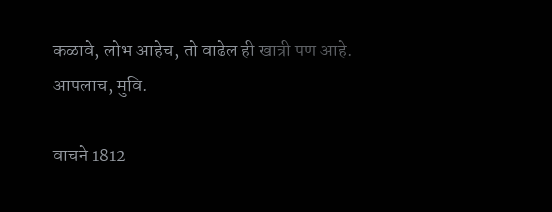कळावे, लोभ आहेच, तो वाढेल ही खात्री पण आहे. आपलाच, मुवि.

वाचने 1812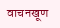वाचनखूण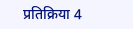प्रतिक्रिया 4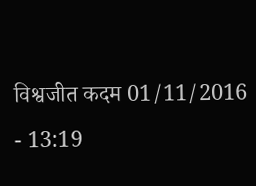विश्वजीत कदम 01/11/2016 - 13:19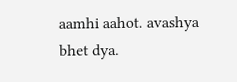aamhi aahot. avashya bhet dya.